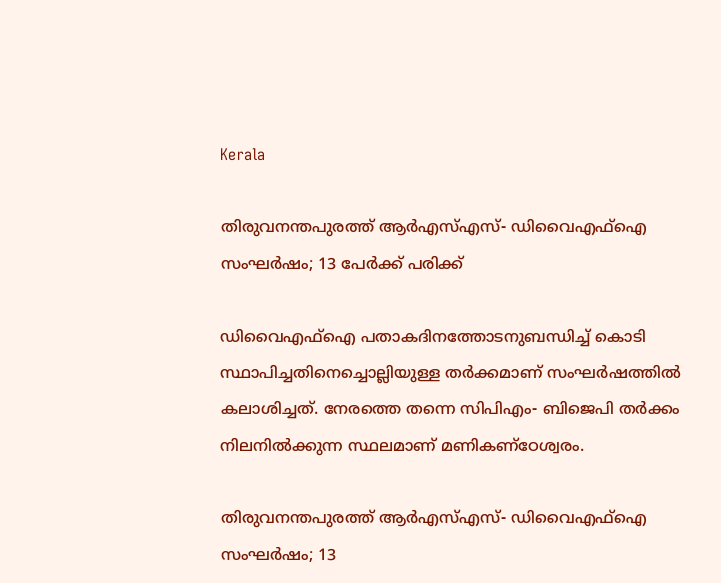Kerala

തിരുവനന്തപുരത്ത് ആര്‍എസ്എസ്- ഡിവൈഎഫ്‌ഐ സംഘര്‍ഷം; 13 പേര്‍ക്ക് പരിക്ക്

ഡിവൈഎഫ്‌ഐ പതാകദിനത്തോടനുബന്ധിച്ച് കൊടി സ്ഥാപിച്ചതിനെച്ചൊല്ലിയുള്ള തര്‍ക്കമാണ് സംഘര്‍ഷത്തില്‍ കലാശിച്ചത്. നേരത്തെ തന്നെ സിപിഎം- ബിജെപി തര്‍ക്കം നിലനില്‍ക്കുന്ന സ്ഥലമാണ് മണികണ്‌ഠേശ്വരം.

തിരുവനന്തപുരത്ത് ആര്‍എസ്എസ്- ഡിവൈഎഫ്‌ഐ സംഘര്‍ഷം; 13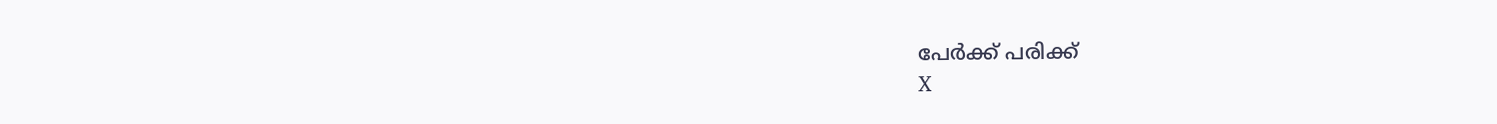പേര്‍ക്ക് പരിക്ക്
X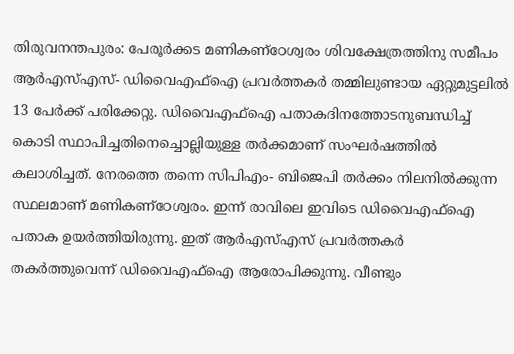തിരുവനന്തപുരം: പേരൂര്‍ക്കട മണികണ്‌ഠേശ്വരം ശിവക്ഷേത്രത്തിനു സമീപം ആര്‍എസ്എസ്- ഡിവൈഎഫ്‌ഐ പ്രവര്‍ത്തകര്‍ തമ്മിലുണ്ടായ ഏറ്റുമുട്ടലില്‍ 13 പേര്‍ക്ക് പരിക്കേറ്റു. ഡിവൈഎഫ്‌ഐ പതാകദിനത്തോടനുബന്ധിച്ച് കൊടി സ്ഥാപിച്ചതിനെച്ചൊല്ലിയുള്ള തര്‍ക്കമാണ് സംഘര്‍ഷത്തില്‍ കലാശിച്ചത്. നേരത്തെ തന്നെ സിപിഎം- ബിജെപി തര്‍ക്കം നിലനില്‍ക്കുന്ന സ്ഥലമാണ് മണികണ്‌ഠേശ്വരം. ഇന്ന് രാവിലെ ഇവിടെ ഡിവൈഎഫ്‌ഐ പതാക ഉയര്‍ത്തിയിരുന്നു. ഇത് ആര്‍എസ്എസ് പ്രവര്‍ത്തകര്‍ തകര്‍ത്തുവെന്ന് ഡിവൈഎഫ്‌ഐ ആരോപിക്കുന്നു. വീണ്ടും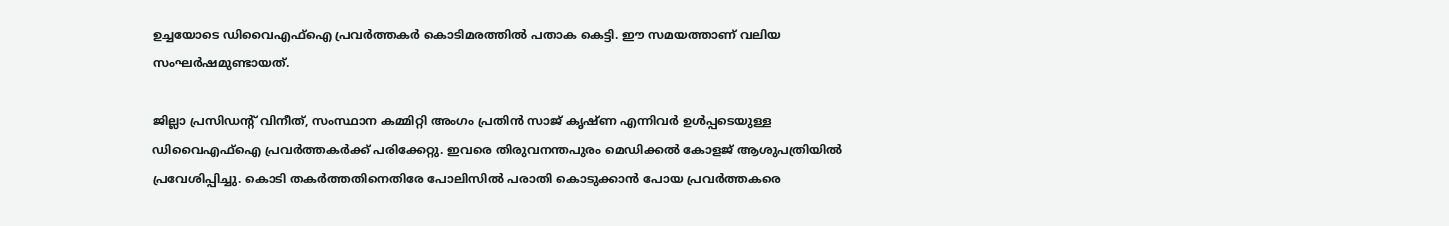ഉച്ചയോടെ ഡിവൈഎഫ്‌ഐ പ്രവര്‍ത്തകര്‍ കൊടിമരത്തില്‍ പതാക കെട്ടി. ഈ സമയത്താണ് വലിയ സംഘര്‍ഷമുണ്ടായത്.

ജില്ലാ പ്രസിഡന്റ് വിനീത്, സംസ്ഥാന കമ്മിറ്റി അംഗം പ്രതിന്‍ സാജ് കൃഷ്ണ എന്നിവര്‍ ഉള്‍പ്പടെയുള്ള ഡിവൈഎഫ്‌ഐ പ്രവര്‍ത്തകര്‍ക്ക് പരിക്കേറ്റു. ഇവരെ തിരുവനന്തപുരം മെഡിക്കല്‍ കോളജ് ആശുപത്രിയില്‍ പ്രവേശിപ്പിച്ചു. കൊടി തകര്‍ത്തതിനെതിരേ പോലിസില്‍ പരാതി കൊടുക്കാന്‍ പോയ പ്രവര്‍ത്തകരെ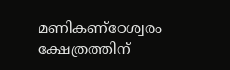മണികണ്‌ഠേശ്വരം ക്ഷേത്രത്തിന്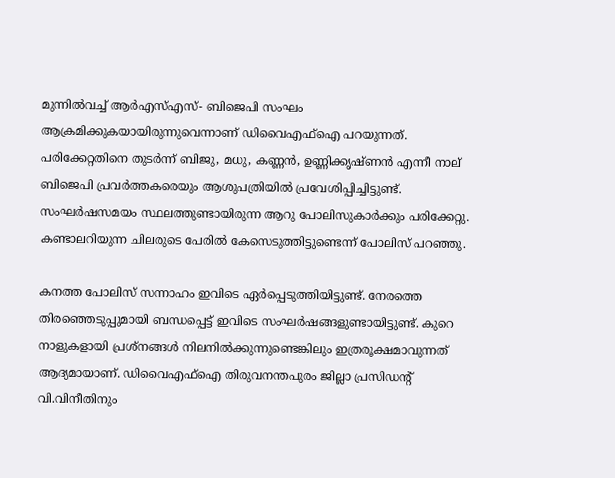മുന്നില്‍വച്ച് ആര്‍എസ്എസ്- ബിജെപി സംഘം ആക്രമിക്കുകയായിരുന്നുവെന്നാണ് ഡിവൈഎഫ്‌ഐ പറയുന്നത്. പരിക്കേറ്റതിനെ തുടര്‍ന്ന് ബിജു, മധു, കണ്ണന്‍, ഉണ്ണിക്കൃഷ്ണന്‍ എന്നീ നാല് ബിജെപി പ്രവര്‍ത്തകരെയും ആശുപത്രിയില്‍ പ്രവേശിപ്പിച്ചിട്ടുണ്ട്. സംഘര്‍ഷസമയം സ്ഥലത്തുണ്ടായിരുന്ന ആറു പോലിസുകാര്‍ക്കും പരിക്കേറ്റു. കണ്ടാലറിയുന്ന ചിലരുടെ പേരില്‍ കേസെടുത്തിട്ടുണ്ടെന്ന് പോലിസ് പറഞ്ഞു.

കനത്ത പോലിസ് സന്നാഹം ഇവിടെ ഏര്‍പ്പെടുത്തിയിട്ടുണ്ട്. നേരത്തെ തിരഞ്ഞെടുപ്പുമായി ബന്ധപ്പെട്ട് ഇവിടെ സംഘര്‍ഷങ്ങളുണ്ടായിട്ടുണ്ട്. കുറെ നാളുകളായി പ്രശ്‌നങ്ങള്‍ നിലനില്‍ക്കുന്നുണ്ടെങ്കിലും ഇത്രരൂക്ഷമാവുന്നത് ആദ്യമായാണ്. ഡിവൈഎഫ്‌ഐ തിരുവനന്തപുരം ജില്ലാ പ്രസിഡന്റ് വി.വിനീതിനും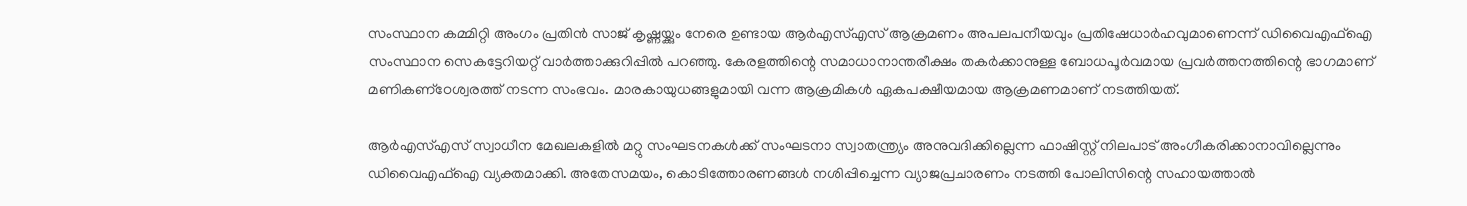സംസ്ഥാന കമ്മിറ്റി അംഗം പ്രതിന്‍ സാജ് കൃഷ്ണയ്ക്കും നേരെ ഉണ്ടായ ആര്‍എസ്എസ് ആക്രമണം അപലപനീയവും പ്രതിഷേധാര്‍ഹവുമാണെന്ന് ഡിവൈഎഫ്‌ഐ സംസ്ഥാന സെകട്ടേറിയറ്റ് വാര്‍ത്താക്കുറിപ്പില്‍ പറഞ്ഞു. കേരളത്തിന്റെ സമാധാനാന്തരീക്ഷം തകര്‍ക്കാനുള്ള ബോധപൂര്‍വമായ പ്രവര്‍ത്തനത്തിന്റെ ഭാഗമാണ് മണികണ്‌ഠേശ്വരത്ത് നടന്ന സംഭവം. മാരകായുധങ്ങളുമായി വന്ന ആക്രമികള്‍ ഏകപക്ഷീയമായ ആക്രമണമാണ് നടത്തിയത്.

ആര്‍എസ്എസ് സ്വാധീന മേഖലകളില്‍ മറ്റു സംഘടനകള്‍ക്ക് സംഘടനാ സ്വാതന്ത്ര്യം അനുവദിക്കില്ലെന്ന ഫാഷിസ്റ്റ് നിലപാട് അംഗീകരിക്കാനാവില്ലെന്നും ഡിവൈഎഫ്‌ഐ വ്യക്തമാക്കി. അതേസമയം, കൊടിത്തോരണങ്ങള്‍ നശിപ്പിച്ചെന്ന വ്യാജപ്രചാരണം നടത്തി പോലിസിന്റെ സഹായത്താല്‍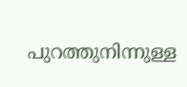പുറത്തുനിന്നുള്ള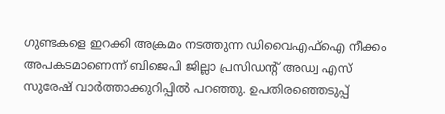ഗുണ്ടകളെ ഇറക്കി അക്രമം നടത്തുന്ന ഡിവൈഎഫ്‌ഐ നീക്കം അപകടമാണെന്ന് ബിജെപി ജില്ലാ പ്രസിഡന്റ് അഡ്വ എസ് സുരേഷ് വാര്‍ത്താക്കുറിപ്പില്‍ പറഞ്ഞു. ഉപതിരഞ്ഞെടുപ്പ്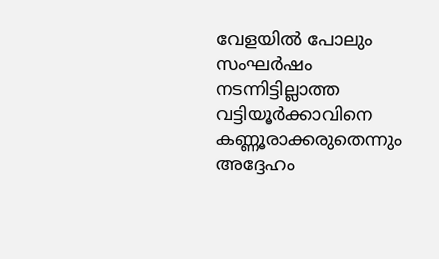വേളയില്‍ പോലും സംഘര്‍ഷം നടന്നിട്ടില്ലാത്ത വട്ടിയൂര്‍ക്കാവിനെ കണ്ണൂരാക്കരുതെന്നും അദ്ദേഹം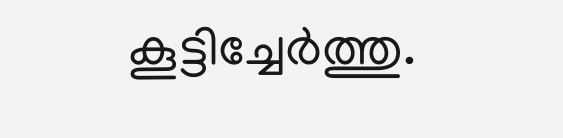കൂട്ടിച്ചേര്‍ത്തു.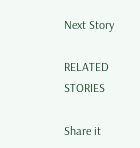Next Story

RELATED STORIES

Share it